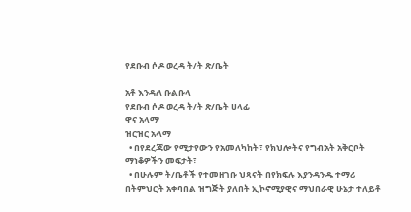የደቡብ ሶዶ ወረዳ ት/ት ጽ/ቤት

አቶ እንዳለ ቡልቡላ
የደቡብ ሶዶ ወረዳ ት/ት ጽ/ቤት ሀላፊ
ዋና አላማ
ዝርዝር አላማ
  • በየደረጃው የሚታየውን የአመለካከት፣ የክህሎትና የግብአት አቅርቦት ማነቆዎችን መፍታት፣
  • በሁሉም ት/ቤቶች የተመዘገቡ ህጻናት በየክፍሉ እያንዳንዱ ተማሪ በትምህርት አቀባበል ዝግጅት ያለበት ኢኮኖሚያዊና ማህበራዊ ሁኔታ ተለይቶ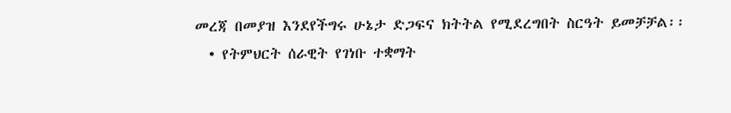መረጃ በመያዝ እንደየችግሩ ሁኔታ ድጋፍና ክትትል የሚደረግበት ስርዓት ይመቻቻል፡፡
  • የትምህርት ሰራዊት የገነቡ ተቋማት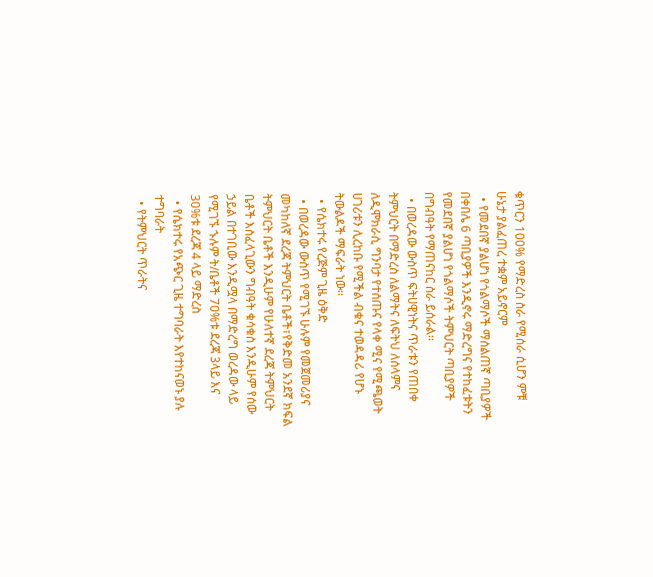ቁጥርን 100% የማድረስ ስራ የሚሰራ ሲሆን ምቹ ሁኔታ ያልፈጠረ ተቋም አይኖርም
  • የመደበኛ ያልሆነ የጎልማሶች ማሰልጠኛ ጣቢያዎች በቀበሌ 6 ጣቢያዎች እንዲኖሩ ማድረግና የተከፈቱትን የመደበኛ ያልሆነ የጎልማሶች ትምህርት ጣቢያዎች በግብዓት የማጠናከር ስራ ይሰራል፡፡
  • በወረዳው ውስጥ ፍትሀዊነትና ጥራቱን የጠበቀ ትምህርት በማድረስ ለልማትና ለፍትህ ለሰላምና ለዲሞክራሲ ግንባታ የተሰጡና የላቀ ሚና የሚጫወት ሀገሪቱን ሊረከቡ የሚችል ብቁና ተወዳዳሪ የሆኑ ትውልዶች ማፍራት ነው፡፡
  • የሴክተሩ የረጅም ጊዜ ዕቅድ
  • በወረዳው ውስጥ የሚገኙ ሁሉም የመጀመሪያና መካከለኛ ደረጃ ትምህርት ቤቶች፣የቅድመ አንደኛ ክፍል ትምህርት ቤቶች እንዲሁም የሁለተኛ ደረጃ ትምህርት ቤቶች እስፈላጊውን ግብዓት ቁሳቁስ እንዲሁም የሰው ኃይል በተገቢው እንዲሟላ በማድረግ ወረዳው ላይ የሚገኙ ኁሉም ት/ቤቶች 70%ቱ ደረጃ 3ላይ እና 30%ቱ ደረጃ 4 ላይ ማድረስ
  • የሴክተሩ የአጭር ጊዜ ተግባራት እየተከናወኑ ያሉ ተግባራት
  • የትምህርት ጥራትና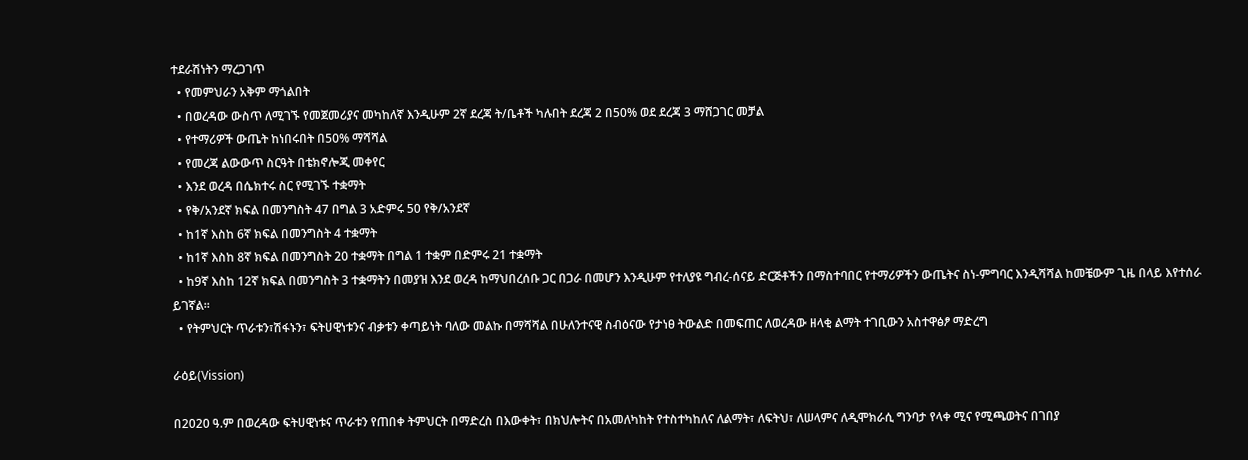ተደራሽነትን ማረጋገጥ
  • የመምህራን አቅም ማጎልበት
  • በወረዳው ውስጥ ለሚገኙ የመጀመሪያና መካከለኛ እንዲሁም 2ኛ ደረጃ ት/ቤቶች ካሉበት ደረጃ 2 በ50% ወደ ደረጃ 3 ማሸጋገር መቻል
  • የተማሪዎች ውጤት ከነበሩበት በ50% ማሻሻል
  • የመረጃ ልውውጥ ስርዓት በቴክኖሎጂ መቀየር
  • እንደ ወረዳ በሴክተሩ ስር የሚገኙ ተቋማት
  • የቅ/አንደኛ ክፍል በመንግስት 47 በግል 3 አድምሩ 50 የቅ/አንደኛ
  • ከ1ኛ እስከ 6ኛ ክፍል በመንግስት 4 ተቋማት
  • ከ1ኛ እስከ 8ኛ ክፍል በመንግስት 20 ተቋማት በግል 1 ተቋም በድምሩ 21 ተቋማት
  • ከ9ኛ እስከ 12ኛ ክፍል በመንግስት 3 ተቋማትን በመያዝ እንደ ወረዳ ከማህበረሰቡ ጋር በጋራ በመሆን እንዲሁም የተለያዩ ግብረ-ሰናይ ድርጅቶችን በማስተባበር የተማሪዎችን ውጤትና ስነ-ምግባር እንዲሻሻል ከመቼውም ጊዜ በላይ እየተሰራ ይገኛል፡፡
  • የትምህርት ጥራቱን፣ሽፋኑን፣ ፍትሀዊነቱንና ብቃቱን ቀጣይነት ባለው መልኩ በማሻሻል በሁለንተናዊ ስብዕናው የታነፀ ትውልድ በመፍጠር ለወረዳው ዘላቂ ልማት ተገቢውን አስተዋፅፆ ማድረግ

ራዕይ(Vission)

በ2020 ዓ.ም በወረዳው ፍትሀዊነቱና ጥራቱን የጠበቀ ትምህርት በማድረስ በእውቀት፣ በክህሎትና በአመለካከት የተስተካከለና ለልማት፣ ለፍትህ፣ ለሠላምና ለዲሞክራሲ ግንባታ የላቀ ሚና የሚጫወትና በገበያ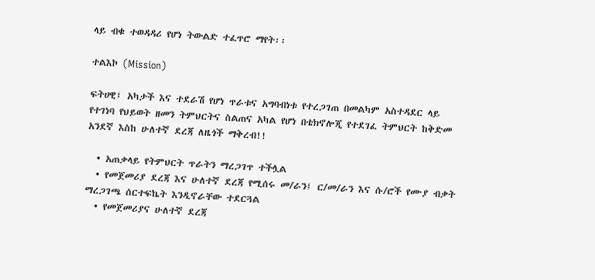ላይ ብቁ ተወዳዳሪ የሆነ ትውልድ ተፈጥሮ ማየት፡፡

ተልእኮ (Mission)

ፍትሀዊ፤ አካታች እና ተደራሽ የሆነ ጥራቱና አግባብነቱ የተረጋገጠ በመልካም አስተዳደር ላይ የተገነባ የህይወት ዘመን ትምህርትና ስልጠና አካል የሆነ በቴክኖሎጂ የተደገፈ ትምህርት ከቅድመ አንደኛ እስከ ሁለተኛ ደረጃ ለዜጎች ማቅረብ!!

  • አጠቃላይ የትምህርት ጥራትን ማረጋገጥ ተችሏል
  • የመጀመሪያ ደረጃ እና ሁለተኛ ደረጃ የሚሰሩ መ/ራን፤ ር/መ/ራን እና ሱ/ሮች የሙያ ብቃት ማረጋገጫ ሰርተፍኬት እንዲኖራቸው ተደርጓል
  • የመጀመሪያና ሁለተኛ ደረጃ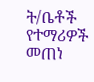ት/ቤቶች የተማሪዎች መጠነ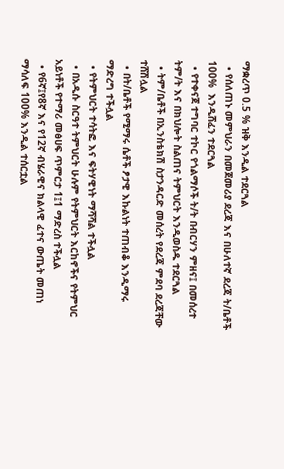ማቋረጥ 0.5 % ዝቅ እንዲል ተደርጓል
  • የሰለጠኑ መምህራን በመጀመሪያ ደረጃ እና በሁለተኛ ደረጃ ት/ቤቶች 100%  እንዲሸፈን ተደርጓል
  • የተቀናጀ ተግባር ተኮር የጎልማሶች ት/ት በብርሃን ምዘና፤ በመሰረተ ትም/ት እና በክህሎት ስልጠና ትምህርት እንዲወስዱ ተደርጓል
  • ትም/ቤቶች በኢንስቴክሽ ስታንዳርድ መሰረት የደረጃ ምደባ ደረጃቸው ተሸሽሏል
  • በት/ቤቶች የሚማሩ ሴቶች ፆታዊ እኩልነት ተጠብቆ እንዲማሩ ማድረግ ተችሏል
  • የትምህርት ተሳትፎ እና ፍትሃዊነት ማሻሻል ተችሏል
  • በአዲሱ ስርዓተ ትምህርት ሁሉም የትምህርት እርከኖችና የትምህር አይነቶች የተማሪ መፅሀፍ ጥምርታ 1፤1 ማድረስ ተችሏል
  • የ6ኛ፤የ8ኛ እና የ12ኛ ብሄራዊና ክልላዊ ፈተና ውጤት መጠነ ማሳለፍ 100% እንዲል ተሰርቷል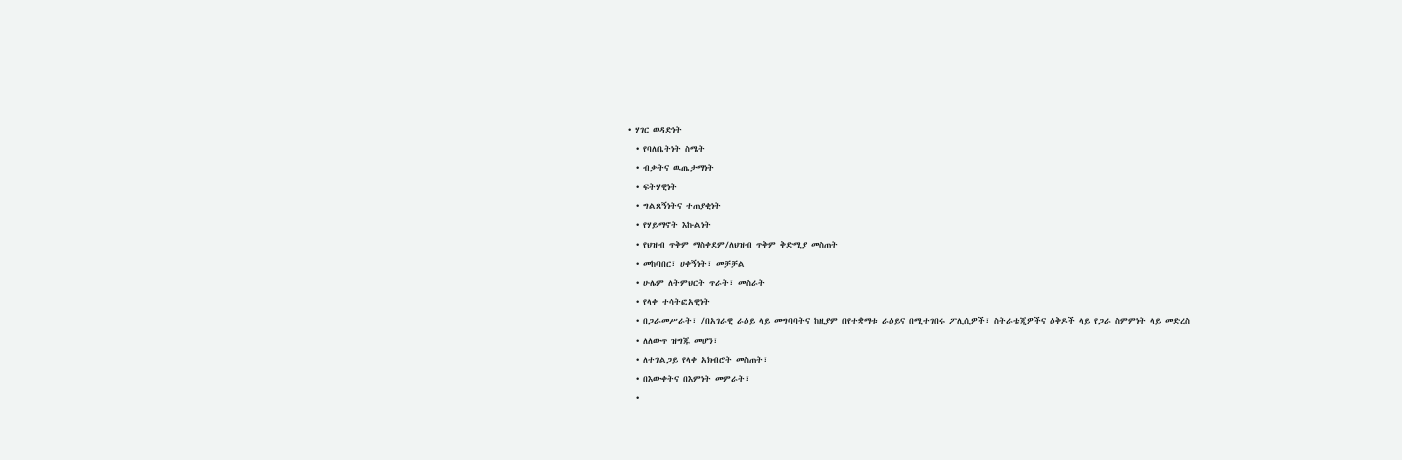• ሃገር ወዳድነት
  • የባለቤትነት ስሜት
  • ብቃትና ዉጤታማነት
  • ፍትሃዊነት
  • ግልጸኝነትና ተጠያቂነት
  • የሃይማኖት እኩልነት
  • የህዝብ ጥቅም ማስቀደም/ለህዝብ ጥቅም ቅድሚያ መስጠት
  • መከባበር፣ ሀቀኝነት፣ መቻቻል
  • ሁሌም ለትምህርት ጥራት፣ መስራት
  • የላቀ ተሳትፎአዊነት
  • በጋራመሥራት፣ /በአገራዊ ራዕይ ላይ መግባባትና ከዚያም በየተቋማቱ ራዕይና በሚተገበሩ ፖሊሲዎች፣ ስትራቴጂዎችና ዕቅዶች ላይ የጋራ ስምምነት ላይ መድረስ
  • ለለውጥ ዝግጁ መሆን፣
  • ለተገልጋይ የላቀ አክብሮት መስጠት፣
  • በእውቀትና በእምነት መምራት፣
  •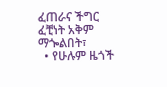ፈጠራና ችግር ፈቺነት አቅም ማጐልበት፣
  • የሁሉም ዜጎች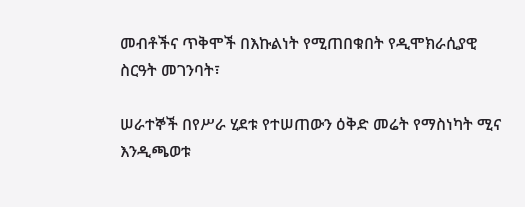መብቶችና ጥቅሞች በእኩልነት የሚጠበቁበት የዲሞክራሲያዊ ስርዓት መገንባት፣

ሠራተኞች በየሥራ ሂደቱ የተሠጠውን ዕቅድ መሬት የማስነካት ሚና እንዲጫወቱ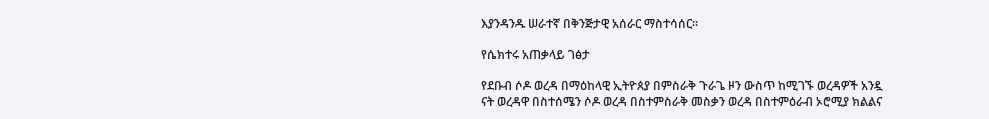እያንዳንዱ ሠራተኛ በቅንጅታዊ አሰራር ማስተሳሰር፡፡

የሴክተሩ አጠቃላይ ገፅታ

የደቡብ ሶዶ ወረዳ በማዕከላዊ ኢትዮጰያ በምስራቅ ጉራጌ ዞን ውስጥ ከሚገኙ ወረዳዎች አንዷ ናት ወረዳዋ በስተሰሜን ሶዶ ወረዳ በስተምስራቅ መስቃን ወረዳ በስተምዕራብ ኦሮሚያ ክልልና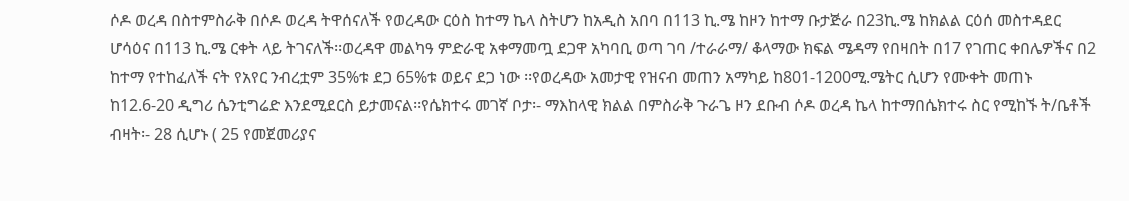ሶዶ ወረዳ በስተምስራቅ በሶዶ ወረዳ ትዋሰናለች የወረዳው ርዕስ ከተማ ኬላ ስትሆን ከአዲስ አበባ በ113 ኪ.ሜ ከዞን ከተማ ቡታጅራ በ23ኪ.ሜ ከክልል ርዕሰ መስተዳደር ሆሳዕና በ113 ኪ.ሜ ርቀት ላይ ትገናለች፡፡ወረዳዋ መልካዓ ምድራዊ አቀማመጧ ደጋዋ አካባቢ ወጣ ገባ /ተራራማ/ ቆላማው ክፍል ሜዳማ የበዛበት በ17 የገጠር ቀበሌዎችና በ2 ከተማ የተከፈለች ናት የአየር ንብረቷም 35%ቱ ደጋ 65%ቱ ወይና ደጋ ነው ፡፡የወረዳው አመታዊ የዝናብ መጠን አማካይ ከ801-1200ሚ.ሜትር ሲሆን የሙቀት መጠኑ ከ12.6-20 ዲግሪ ሴንቲግሬድ እንደሚደርስ ይታመናል፡፡የሴክተሩ መገኛ ቦታ፡- ማእከላዊ ክልል በምስራቅ ጉራጌ ዞን ደቡብ ሶዶ ወረዳ ኬላ ከተማበሴክተሩ ስር የሚከኙ ት/ቤቶች ብዛት፡- 28 ሲሆኑ ( 25 የመጀመሪያና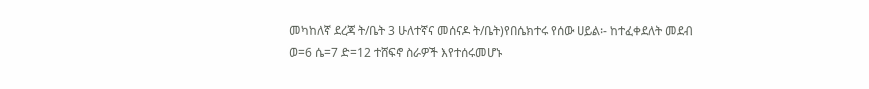መካከለኛ ደረጃ ት/ቤት 3 ሁለተኛና መሰናዶ ት/ቤት)የበሴክተሩ የሰው ሀይል፡- ከተፈቀደለት መደብ ወ=6 ሴ=7 ድ=12 ተሸፍኖ ስራዎች እየተሰሩመሆኑ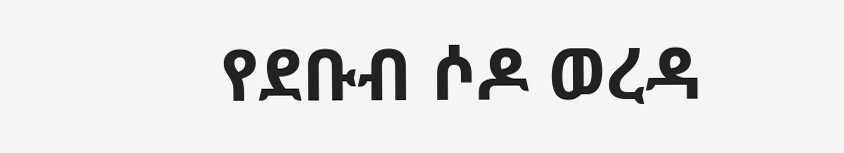የደቡብ ሶዶ ወረዳ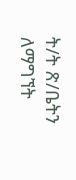ት/ት ጽ/ቤትን ለማግኘት